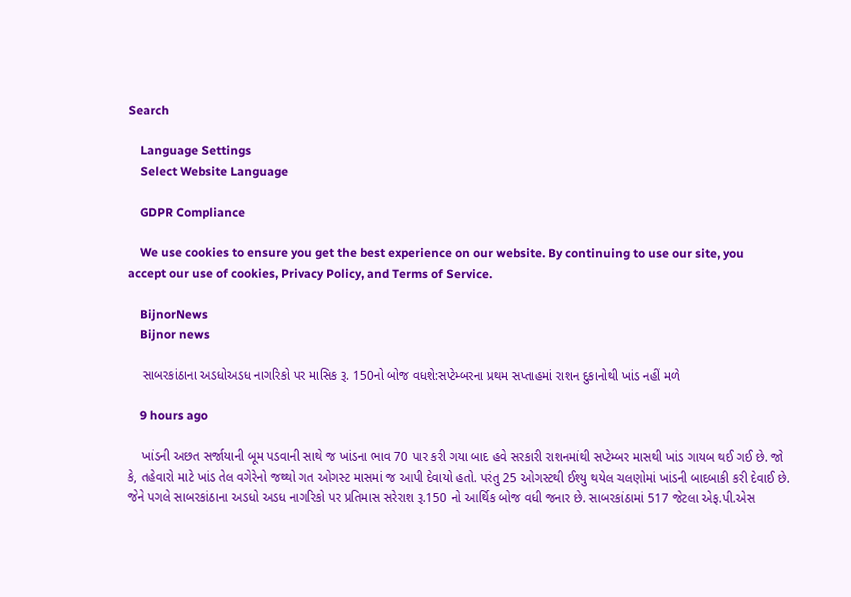Search

    Language Settings
    Select Website Language

    GDPR Compliance

    We use cookies to ensure you get the best experience on our website. By continuing to use our site, you accept our use of cookies, Privacy Policy, and Terms of Service.

    BijnorNews
    Bijnor news

    સાબરકાંઠાના અડધોઅડધ નાગરિકો પર માસિક રૂ. 150નો બોજ વધશે:સપ્ટેમ્બરના પ્રથમ સપ્તાહમાં રાશન દુકાનોથી ખાંડ નહીં મળે

    9 hours ago

    ખાંડની અછત સર્જાયાની બૂમ પડવાની સાથે જ ખાંડના ભાવ 70 પાર કરી ગયા બાદ હવે સરકારી રાશનમાંથી સપ્ટેમ્બર માસથી ખાંડ ગાયબ થઈ ગઈ છે. જો કે, તહેવારો માટે ખાંડ તેલ વગેરેનો જથ્થો ગત ઓગસ્ટ માસમાં જ આપી દેવાયો હતો. પરંતુ 25 ઓગસ્ટથી ઈશ્યુ થયેલ ચલણોમાં ખાંડની બાદબાકી કરી દેવાઈ છે. જેને પગલે સાબરકાંઠાના અડધો અડધ નાગરિકો પર પ્રતિમાસ સરેરાશ રૂ.150 નો આર્થિક બોજ વધી જનાર છે. સાબરકાંઠામાં 517 જેટલા એફ.પી.એસ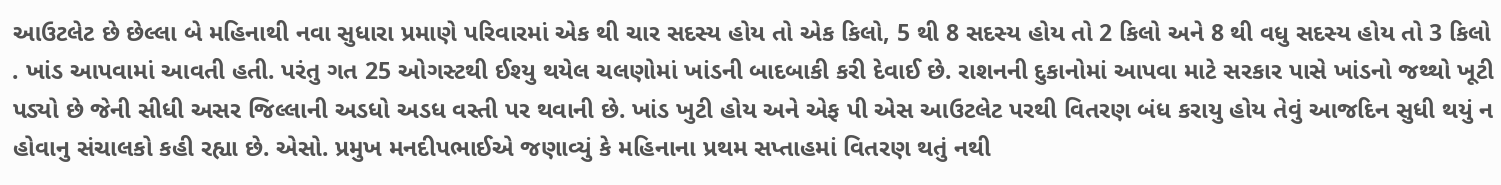આઉટલેટ છે છેલ્લા બે મહિનાથી નવા સુધારા પ્રમાણે પરિવારમાં એક થી ચાર સદસ્ય હોય તો એક કિલો, 5 થી 8 સદસ્ય હોય તો 2 કિલો અને 8 થી વધુ સદસ્ય હોય તો 3 કિલો . ખાંડ આપવામાં આવતી હતી. પરંતુ ગત 25 ઓગસ્ટથી ઈશ્યુ થયેલ ચલણોમાં ખાંડની બાદબાકી કરી દેવાઈ છે. રાશનની દુકાનોમાં આપવા માટે સરકાર પાસે ખાંડનો જથ્થો ખૂટી પડ્યો છે જેની સીધી અસર જિલ્લાની અડધો અડધ વસ્તી પર થવાની છે. ખાંડ ખુટી હોય અને એફ પી એસ આઉટલેટ પરથી વિતરણ બંધ કરાયુ હોય તેવું આજદિન સુધી થયું ન હોવાનુ સંચાલકો કહી રહ્યા છે. એસો. પ્રમુખ મનદીપભાઈએ જણાવ્યું કે મહિનાના પ્રથમ સપ્તાહમાં વિતરણ થતું નથી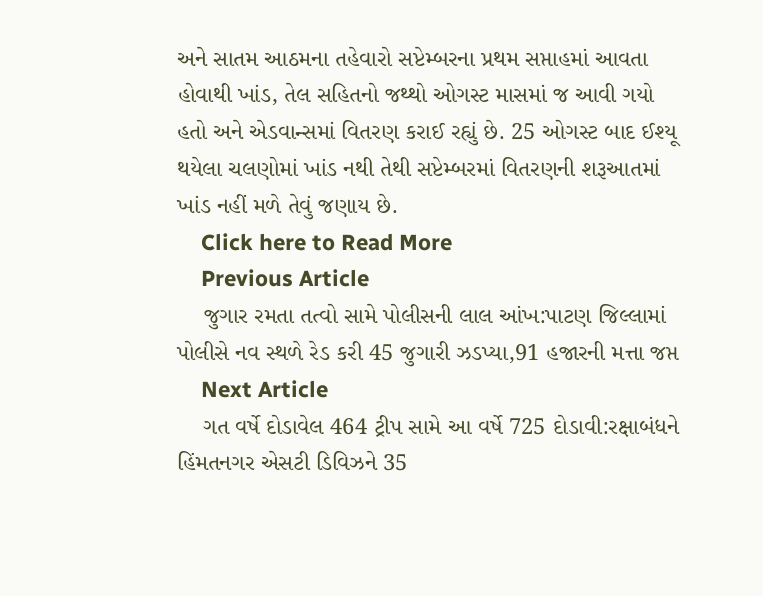અને સાતમ આઠમના તહેવારો સપ્ટેમ્બરના પ્રથમ સપ્તાહમાં આવતા હોવાથી ખાંડ, તેલ સહિતનો જથ્થો ઓગસ્ટ માસમાં જ આવી ગયો હતો અને એડવાન્સમાં વિતરણ કરાઈ રહ્યું છે. 25 ઓગસ્ટ બાદ ઈશ્યૂ થયેલા ચલણોમાં ખાંડ નથી તેથી સપ્ટેમ્બરમાં વિતરણની શરૂઆતમાં ખાંડ નહીં મળે તેવું જણાય છે.
    Click here to Read More
    Previous Article
    જુગાર રમતા તત્વો સામે પોલીસની લાલ આંખ:પાટણ જિલ્લામાં પોલીસે નવ સ્થળે રેડ કરી 45 જુગારી ઝડપ્યા,91 હજારની મત્તા જપ્ત
    Next Article
    ગત વર્ષે દોડાવેલ 464 ટ્રીપ સામે આ વર્ષે 725 દોડાવી:રક્ષાબંધને હિંમતનગર એસટી ડિવિઝને 35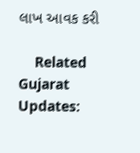લાખ આવક કરી

    Related Gujarat Updates: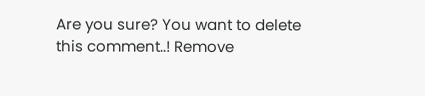Are you sure? You want to delete this comment..! Remove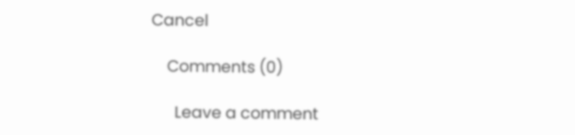Cancel

    Comments (0)

      Leave a comment